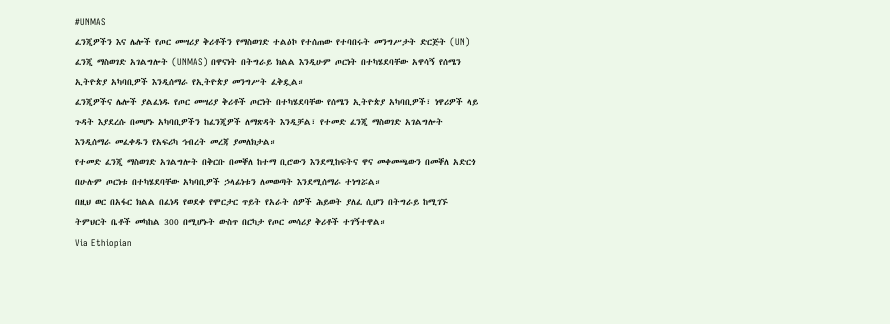#UNMAS
ፈንጂዎችን እና ሌሎች የጦር መሣሪያ ቅሪቶችን የማስወገድ ተልዕኮ የተሰጠው የተባበሩት መንግሥታት ድርጅት (UN) ፈንጂ ማስወገድ አገልግሎት (UNMAS) በዋናነት በትግራይ ክልል እንዲሁም ጦርነት በተካሄደባቸው አዋሳኝ የሰሜን ኢትዮጵያ አካባቢዎች እንዲሰማራ የኢትዮጵያ መንግሥት ፈቅዷል።
ፈንጂዎችና ሌሎች ያልፈነዱ የጦር መሣሪያ ቅሪቶች ጦርነት በተካሄደባቸው የሰሜን ኢትዮጵያ አካባቢዎች፣ ነዋሪዎች ላይ ጉዳት እያደረሱ በመሆኑ አካባቢዎችን ከፈንጂዎች ለማጽዳት እንዲቻል፣ የተመድ ፈንጂ ማስወገድ አገልግሎት እንዲሰማራ መፈቀዱን የአፍሪካ ኅብረት መረጃ ያመለክታል።
የተመድ ፈንጂ ማስወገድ አገልግሎት በቅርቡ በመቐለ ከተማ ቢሮውን እንደሚከፍትና ዋና መቀመጫውን በመቐለ አድርጎ በሁሉም ጦርነቱ በተካሄደባቸው አካባቢዎች ኃላፊነቱን ለመወጣት እንደሚሰማራ ተነግሯል።
በዚህ ወር በአፋር ክልል በፈነዳ የወደቀ የሞርታር ጥይት የአራት ሰዎች ሕይወት ያለፈ ሲሆን በትግራይ ከሚገኙ ትምህርት ቤቶች መካከል 300 በሚሆኑት ውስጥ በርካታ የጦር መሳሪያ ቅሪቶች ተገኝተዋል።
Via Ethiopian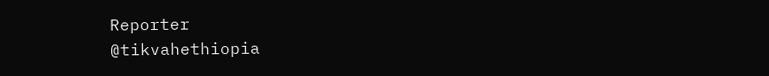Reporter
@tikvahethiopia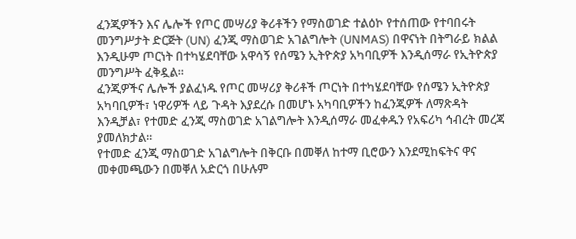ፈንጂዎችን እና ሌሎች የጦር መሣሪያ ቅሪቶችን የማስወገድ ተልዕኮ የተሰጠው የተባበሩት መንግሥታት ድርጅት (UN) ፈንጂ ማስወገድ አገልግሎት (UNMAS) በዋናነት በትግራይ ክልል እንዲሁም ጦርነት በተካሄደባቸው አዋሳኝ የሰሜን ኢትዮጵያ አካባቢዎች እንዲሰማራ የኢትዮጵያ መንግሥት ፈቅዷል።
ፈንጂዎችና ሌሎች ያልፈነዱ የጦር መሣሪያ ቅሪቶች ጦርነት በተካሄደባቸው የሰሜን ኢትዮጵያ አካባቢዎች፣ ነዋሪዎች ላይ ጉዳት እያደረሱ በመሆኑ አካባቢዎችን ከፈንጂዎች ለማጽዳት እንዲቻል፣ የተመድ ፈንጂ ማስወገድ አገልግሎት እንዲሰማራ መፈቀዱን የአፍሪካ ኅብረት መረጃ ያመለክታል።
የተመድ ፈንጂ ማስወገድ አገልግሎት በቅርቡ በመቐለ ከተማ ቢሮውን እንደሚከፍትና ዋና መቀመጫውን በመቐለ አድርጎ በሁሉም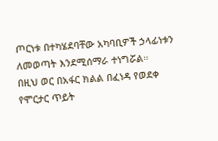ጦርነቱ በተካሄደባቸው አካባቢዎች ኃላፊነቱን ለመወጣት እንደሚሰማራ ተነግሯል።
በዚህ ወር በአፋር ክልል በፈነዳ የወደቀ የሞርታር ጥይት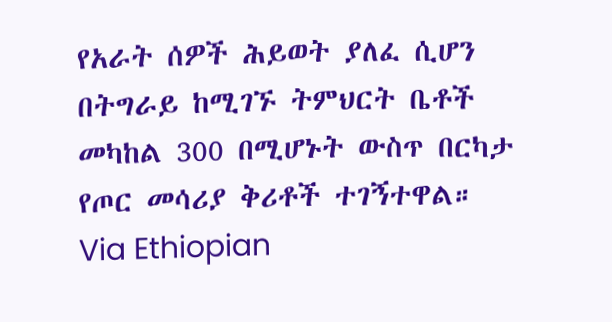የአራት ሰዎች ሕይወት ያለፈ ሲሆን በትግራይ ከሚገኙ ትምህርት ቤቶች መካከል 300 በሚሆኑት ውስጥ በርካታ የጦር መሳሪያ ቅሪቶች ተገኝተዋል።
Via Ethiopian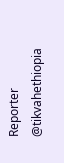Reporter
@tikvahethiopia